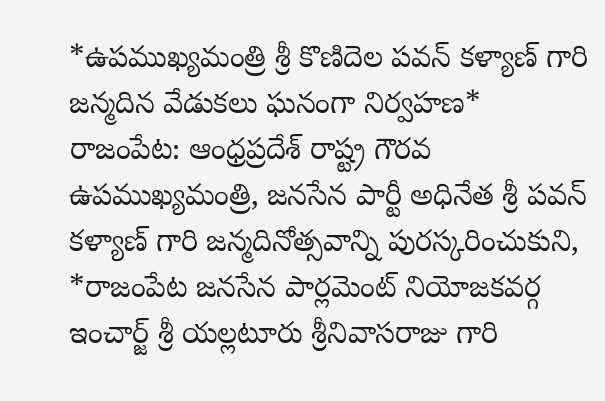*ఉపముఖ్యమంత్రి శ్రీ కొణిదెల పవన్ కళ్యాణ్ గారి జన్మదిన వేడుకలు ఘనంగా నిర్వహణ*
రాజంపేట: ఆంధ్రప్రదేశ్ రాష్ట్ర గౌరవ ఉపముఖ్యమంత్రి, జనసేన పార్టీ అధినేత శ్రీ పవన్ కళ్యాణ్ గారి జన్మదినోత్సవాన్ని పురస్కరించుకుని, *రాజంపేట జనసేన పార్లమెంట్ నియోజకవర్గ ఇంచార్జ్ శ్రీ యల్లటూరు శ్రీనివాసరాజు గారి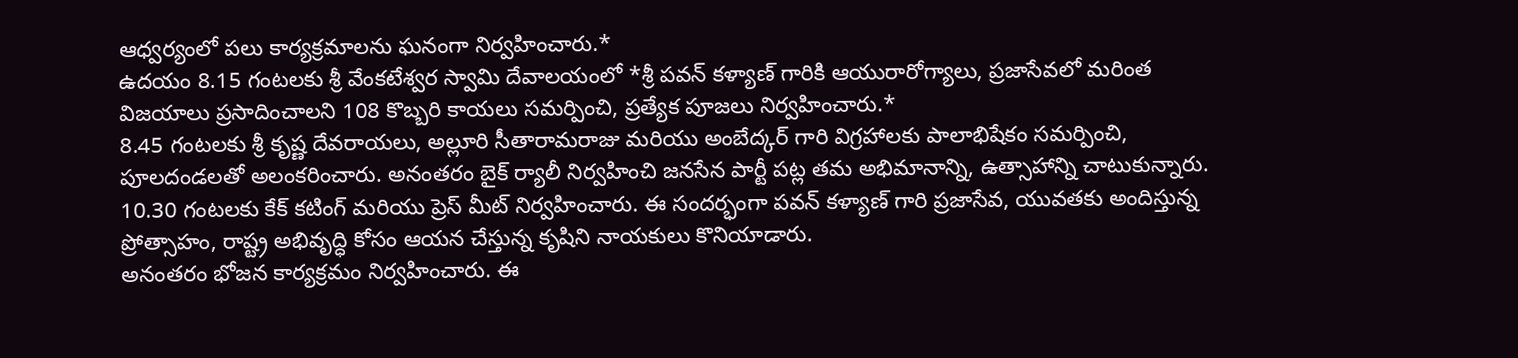ఆధ్వర్యంలో పలు కార్యక్రమాలను ఘనంగా నిర్వహించారు.*
ఉదయం 8.15 గంటలకు శ్రీ వేంకటేశ్వర స్వామి దేవాలయంలో *శ్రీ పవన్ కళ్యాణ్ గారికి ఆయురారోగ్యాలు, ప్రజాసేవలో మరింత విజయాలు ప్రసాదించాలని 108 కొబ్బరి కాయలు సమర్పించి, ప్రత్యేక పూజలు నిర్వహించారు.*
8.45 గంటలకు శ్రీ కృష్ణ దేవరాయలు, అల్లూరి సీతారామరాజు మరియు అంబేద్కర్ గారి విగ్రహాలకు పాలాభిషేకం సమర్పించి, పూలదండలతో అలంకరించారు. అనంతరం బైక్ ర్యాలీ నిర్వహించి జనసేన పార్టీ పట్ల తమ అభిమానాన్ని, ఉత్సాహాన్ని చాటుకున్నారు.
10.30 గంటలకు కేక్ కటింగ్ మరియు ప్రెస్ మీట్ నిర్వహించారు. ఈ సందర్భంగా పవన్ కళ్యాణ్ గారి ప్రజాసేవ, యువతకు అందిస్తున్న ప్రోత్సాహం, రాష్ట్ర అభివృద్ధి కోసం ఆయన చేస్తున్న కృషిని నాయకులు కొనియాడారు.
అనంతరం భోజన కార్యక్రమం నిర్వహించారు. ఈ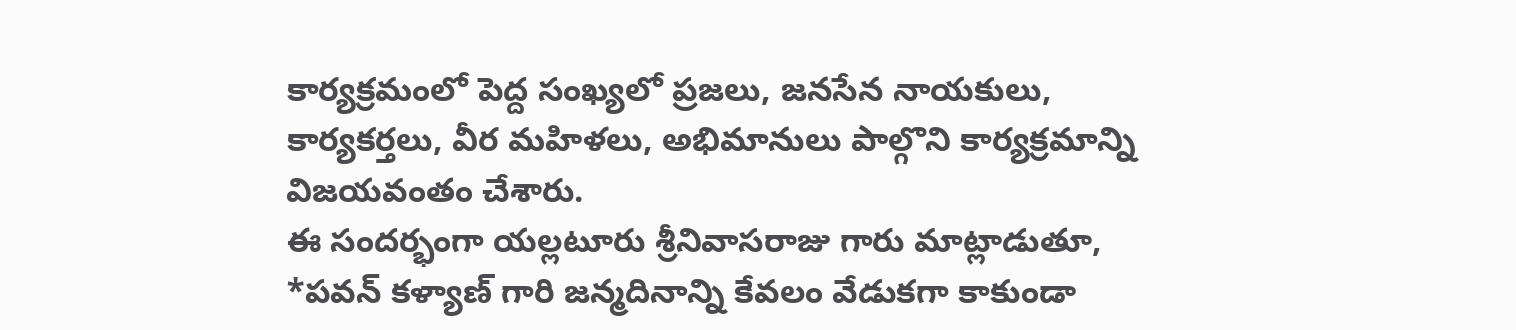కార్యక్రమంలో పెద్ద సంఖ్యలో ప్రజలు, జనసేన నాయకులు, కార్యకర్తలు, వీర మహిళలు, అభిమానులు పాల్గొని కార్యక్రమాన్ని విజయవంతం చేశారు.
ఈ సందర్భంగా యల్లటూరు శ్రీనివాసరాజు గారు మాట్లాడుతూ, *పవన్ కళ్యాణ్ గారి జన్మదినాన్ని కేవలం వేడుకగా కాకుండా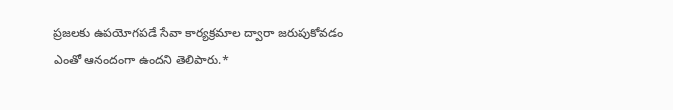ప్రజలకు ఉపయోగపడే సేవా కార్యక్రమాల ద్వారా జరుపుకోవడం ఎంతో ఆనందంగా ఉందని తెలిపారు.*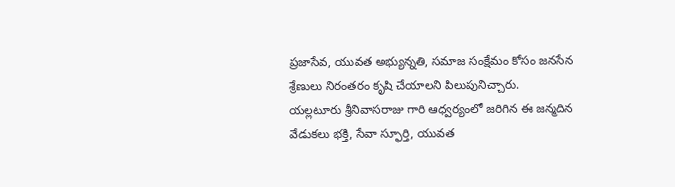ప్రజాసేవ, యువత అభ్యున్నతి, సమాజ సంక్షేమం కోసం జనసేన శ్రేణులు నిరంతరం కృషి చేయాలని పిలుపునిచ్చారు.
యల్లటూరు శ్రీనివాసరాజు గారి ఆధ్వర్యంలో జరిగిన ఈ జన్మదిన వేడుకలు భక్తి, సేవా స్ఫూర్తి, యువత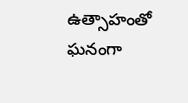ఉత్సాహంతో ఘనంగా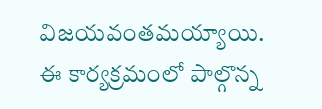విజయవంతమయ్యాయి.
ఈ కార్యక్రమంలో పాల్గొన్న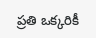ప్రతి ఒక్కరికీ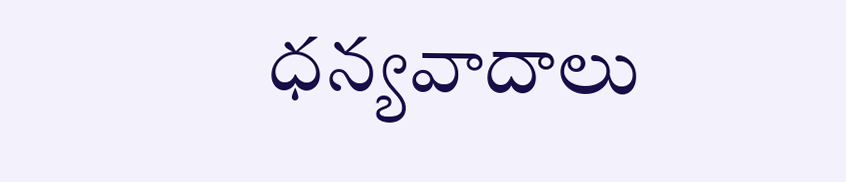ధన్యవాదాలు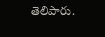తెలిపారు.